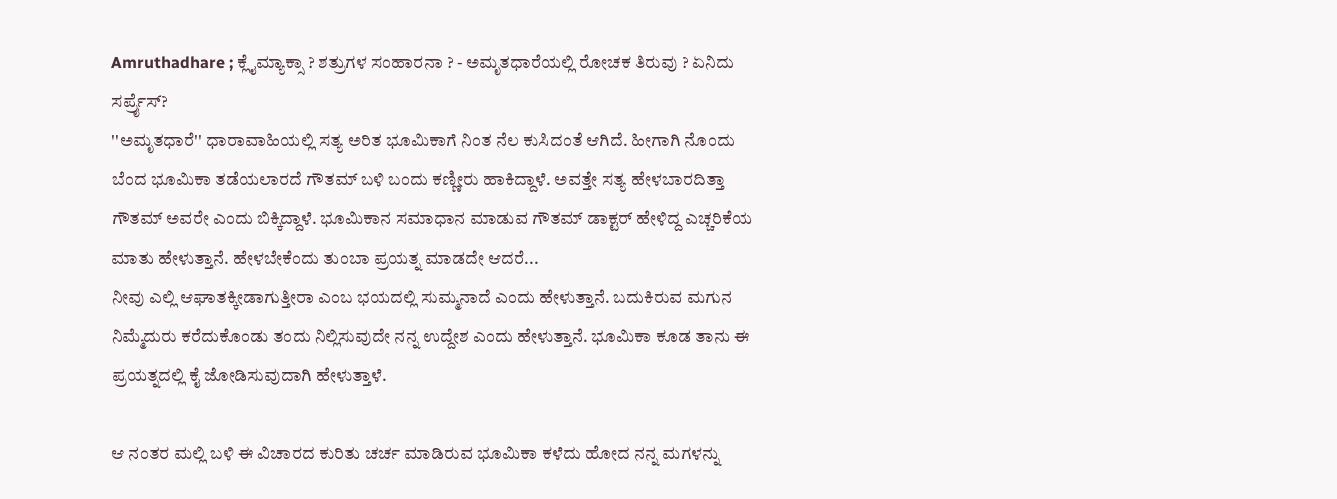Amruthadhare ; ಕ್ಲೈಮ್ಯಾಕ್ಸಾ ? ಶತ್ರುಗಳ ಸಂಹಾರನಾ ? - ಅಮೃತಧಾರೆಯಲ್ಲಿ ರೋಚಕ ತಿರುವು ? ಏನಿದು ಸರ್ಪ್ರೈಸ್?
''ಅಮೃತಧಾರೆ'' ಧಾರಾವಾಹಿಯಲ್ಲಿ ಸತ್ಯ ಅರಿತ ಭೂಮಿಕಾಗೆ ನಿಂತ ನೆಲ ಕುಸಿದಂತೆ ಆಗಿದೆ. ಹೀಗಾಗಿ ನೊಂದು ಬೆಂದ ಭೂಮಿಕಾ ತಡೆಯಲಾರದೆ ಗೌತಮ್ ಬಳಿ ಬಂದು ಕಣ್ಣೀರು ಹಾಕಿದ್ದಾಳೆ. ಅವತ್ತೇ ಸತ್ಯ ಹೇಳಬಾರದಿತ್ತಾ ಗೌತಮ್ ಅವರೇ ಎಂದು ಬಿಕ್ಕಿದ್ದಾಳೆ. ಭೂಮಿಕಾನ ಸಮಾಧಾನ ಮಾಡುವ ಗೌತಮ್ ಡಾಕ್ಟರ್ ಹೇಳಿದ್ದ ಎಚ್ಚರಿಕೆಯ ಮಾತು ಹೇಳುತ್ತಾನೆ. ಹೇಳಬೇಕೆಂದು ತುಂಬಾ ಪ್ರಯತ್ನ ಮಾಡದೇ ಆದರೆ...
ನೀವು ಎಲ್ಲಿ ಆಘಾತಕ್ಕೀಡಾಗುತ್ತೀರಾ ಎಂಬ ಭಯದಲ್ಲಿ ಸುಮ್ಮನಾದೆ ಎಂದು ಹೇಳುತ್ತಾನೆ. ಬದುಕಿರುವ ಮಗುನ ನಿಮ್ಮೆದುರು ಕರೆದುಕೊಂಡು ತಂದು ನಿಲ್ಲಿಸುವುದೇ ನನ್ನ ಉದ್ದೇಶ ಎಂದು ಹೇಳುತ್ತಾನೆ. ಭೂಮಿಕಾ ಕೂಡ ತಾನು ಈ ಪ್ರಯತ್ನದಲ್ಲಿ ಕೈ ಜೋಡಿಸುವುದಾಗಿ ಹೇಳುತ್ತಾಳೆ.

ಆ ನಂತರ ಮಲ್ಲಿ ಬಳಿ ಈ ವಿಚಾರದ ಕುರಿತು ಚರ್ಚ ಮಾಡಿರುವ ಭೂಮಿಕಾ ಕಳೆದು ಹೋದ ನನ್ನ ಮಗಳನ್ನು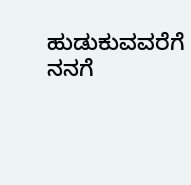ಹುಡುಕುವವರೆಗೆ ನನಗೆ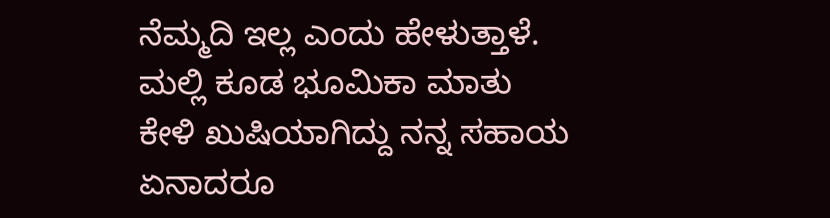ನೆಮ್ಮದಿ ಇಲ್ಲ ಎಂದು ಹೇಳುತ್ತಾಳೆ. ಮಲ್ಲಿ ಕೂಡ ಭೂಮಿಕಾ ಮಾತು ಕೇಳಿ ಖುಷಿಯಾಗಿದ್ದು ನನ್ನ ಸಹಾಯ ಏನಾದರೂ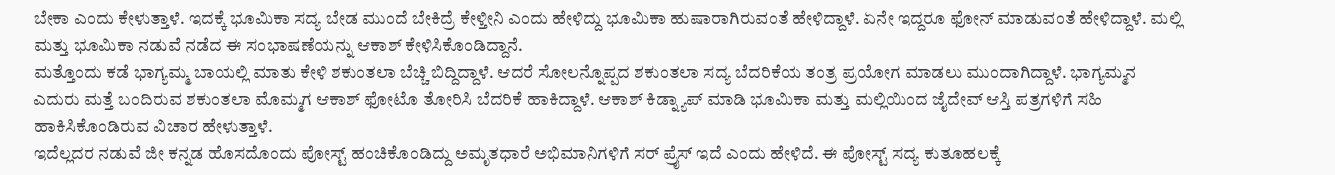ಬೇಕಾ ಎಂದು ಕೇಳುತ್ತಾಳೆ. ಇದಕ್ಕೆ ಭೂಮಿಕಾ ಸದ್ಯ ಬೇಡ ಮುಂದೆ ಬೇಕಿದ್ರೆ ಕೇಳ್ತೀನಿ ಎಂದು ಹೇಳಿದ್ದು ಭೂಮಿಕಾ ಹುಷಾರಾಗಿರುವಂತೆ ಹೇಳಿದ್ದಾಳೆ. ಏನೇ ಇದ್ದರೂ ಫೋನ್ ಮಾಡುವಂತೆ ಹೇಳಿದ್ದಾಳೆ. ಮಲ್ಲಿ ಮತ್ತು ಭೂಮಿಕಾ ನಡುವೆ ನಡೆದ ಈ ಸಂಭಾಷಣೆಯನ್ನು ಆಕಾಶ್ ಕೇಳಿಸಿಕೊಂಡಿದ್ದಾನೆ.
ಮತ್ತೊಂದು ಕಡೆ ಭಾಗ್ಯಮ್ಮ ಬಾಯಲ್ಲಿ ಮಾತು ಕೇಳಿ ಶಕುಂತಲಾ ಬೆಚ್ಚಿ ಬಿದ್ದಿದ್ದಾಳೆ. ಆದರೆ ಸೋಲನ್ನೊಪ್ಪದ ಶಕುಂತಲಾ ಸದ್ಯ ಬೆದರಿಕೆಯ ತಂತ್ರ ಪ್ರಯೋಗ ಮಾಡಲು ಮುಂದಾಗಿದ್ದಾಳೆ. ಭಾಗ್ಯಮ್ಮನ ಎದುರು ಮತ್ತೆ ಬಂದಿರುವ ಶಕುಂತಲಾ ಮೊಮ್ಮಗ ಆಕಾಶ್ ಫೋಟೊ ತೋರಿಸಿ ಬೆದರಿಕೆ ಹಾಕಿದ್ದಾಳೆ. ಆಕಾಶ್ ಕಿಡ್ನ್ಯಾಪ್ ಮಾಡಿ ಭೂಮಿಕಾ ಮತ್ತು ಮಲ್ಲಿಯಿಂದ ಜೈದೇವ್ ಆಸ್ತಿ ಪತ್ರಗಳಿಗೆ ಸಹಿ ಹಾಕಿಸಿಕೊಂಡಿರುವ ವಿಚಾರ ಹೇಳುತ್ತಾಳೆ.
ಇದೆಲ್ಲದರ ನಡುವೆ ಜೀ ಕನ್ನಡ ಹೊಸದೊಂದು ಪೋಸ್ಟ್ ಹಂಚಿಕೊಂಡಿದ್ದು ಅಮೃತಧಾರೆ ಅಭಿಮಾನಿಗಳಿಗೆ ಸರ್ ಪ್ರೈಸ್ ಇದೆ ಎಂದು ಹೇಳಿದೆ. ಈ ಪೋಸ್ಟ್ ಸದ್ಯ ಕುತೂಹಲಕ್ಕೆ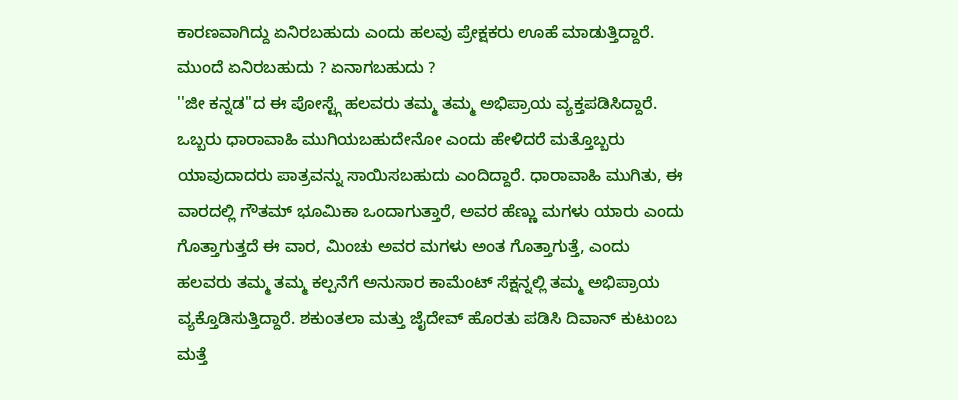ಕಾರಣವಾಗಿದ್ದು ಏನಿರಬಹುದು ಎಂದು ಹಲವು ಪ್ರೇಕ್ಷಕರು ಊಹೆ ಮಾಡುತ್ತಿದ್ದಾರೆ.
ಮುಂದೆ ಏನಿರಬಹುದು ? ಏನಾಗಬಹುದು ?
''ಜೀ ಕನ್ನಡ''ದ ಈ ಪೋಸ್ಟ್ಗೆ ಹಲವರು ತಮ್ಮ ತಮ್ಮ ಅಭಿಪ್ರಾಯ ವ್ಯಕ್ತಪಡಿಸಿದ್ದಾರೆ. ಒಬ್ಬರು ಧಾರಾವಾಹಿ ಮುಗಿಯಬಹುದೇನೋ ಎಂದು ಹೇಳಿದರೆ ಮತ್ತೊಬ್ಬರು ಯಾವುದಾದರು ಪಾತ್ರವನ್ನು ಸಾಯಿಸಬಹುದು ಎಂದಿದ್ದಾರೆ. ಧಾರಾವಾಹಿ ಮುಗಿತು, ಈ ವಾರದಲ್ಲಿ ಗೌತಮ್ ಭೂಮಿಕಾ ಒಂದಾಗುತ್ತಾರೆ, ಅವರ ಹೆಣ್ಣು ಮಗಳು ಯಾರು ಎಂದು ಗೊತ್ತಾಗುತ್ತದೆ ಈ ವಾರ, ಮಿಂಚು ಅವರ ಮಗಳು ಅಂತ ಗೊತ್ತಾಗುತ್ತೆ, ಎಂದು ಹಲವರು ತಮ್ಮ ತಮ್ಮ ಕಲ್ಪನೆಗೆ ಅನುಸಾರ ಕಾಮೆಂಟ್ ಸೆಕ್ಷನ್ನಲ್ಲಿ ತಮ್ಮ ಅಭಿಪ್ರಾಯ ವ್ಯಕ್ತೊಡಿಸುತ್ತಿದ್ದಾರೆ. ಶಕುಂತಲಾ ಮತ್ತು ಜೈದೇವ್ ಹೊರತು ಪಡಿಸಿ ದಿವಾನ್ ಕುಟುಂಬ ಮತ್ತೆ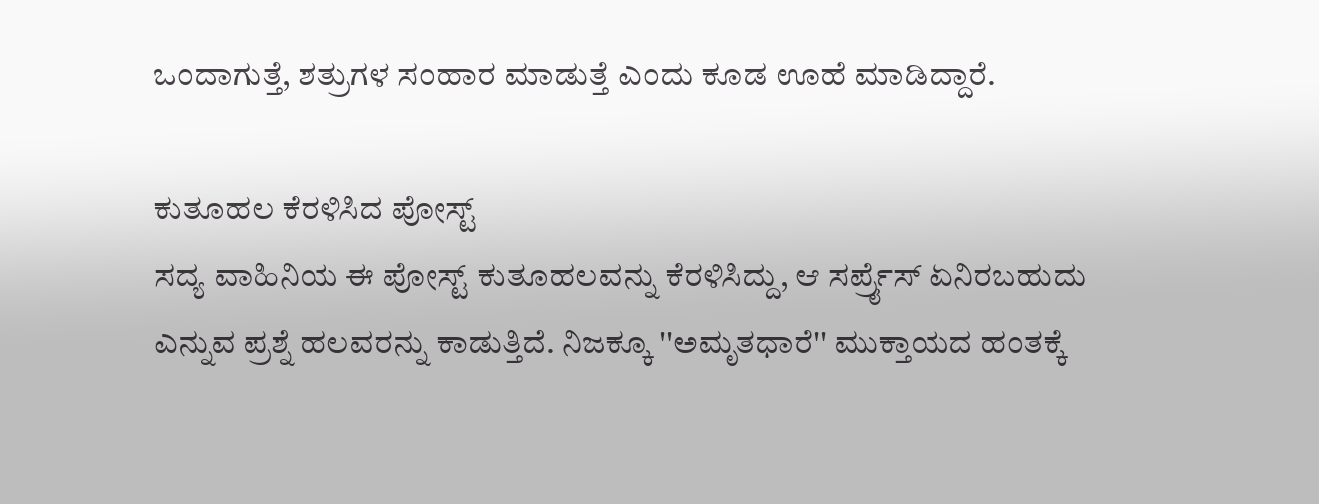ಒಂದಾಗುತ್ತೆ, ಶತ್ರುಗಳ ಸಂಹಾರ ಮಾಡುತ್ತೆ ಎಂದು ಕೂಡ ಊಹೆ ಮಾಡಿದ್ದಾರೆ.

ಕುತೂಹಲ ಕೆರಳಿಸಿದ ಪೋಸ್ಟ್
ಸದ್ಯ ವಾಹಿನಿಯ ಈ ಪೋಸ್ಟ್ ಕುತೂಹಲವನ್ನು ಕೆರಳಿಸಿದ್ದು, ಆ ಸರ್ಪ್ರೈಸ್ ಏನಿರಬಹುದು ಎನ್ನುವ ಪ್ರಶ್ನೆ ಹಲವರನ್ನು ಕಾಡುತ್ತಿದೆ. ನಿಜಕ್ಕೂ ''ಅಮೃತಧಾರೆ'' ಮುಕ್ತಾಯದ ಹಂತಕ್ಕೆ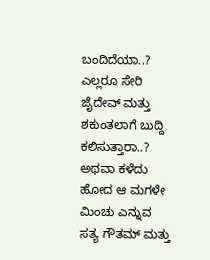ಬಂದಿದೆಯಾ..? ಎಲ್ಲರೂ ಸೇರಿ ಜೈದೇವ್ ಮತ್ತು ಶಕುಂತಲಾಗೆ ಬುದ್ದಿ ಕಲಿಸುತ್ತಾರಾ..? ಅಥವಾ ಕಳೆದು ಹೋದ ಆ ಮಗಳೇ ಮಿಂಚು ಎನ್ನುವ ಸತ್ಯ ಗೌತಮ್ ಮತ್ತು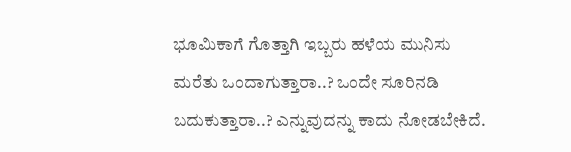ಭೂಮಿಕಾಗೆ ಗೊತ್ತಾಗಿ ಇಬ್ಬರು ಹಳೆಯ ಮುನಿಸು ಮರೆತು ಒಂದಾಗುತ್ತಾರಾ..? ಒಂದೇ ಸೂರಿನಡಿ ಬದುಕುತ್ತಾರಾ..? ಎನ್ನುವುದನ್ನು ಕಾದು ನೋಡಬೇಕಿದೆ.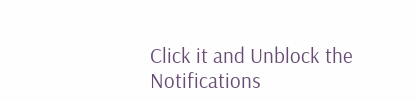Click it and Unblock the Notifications